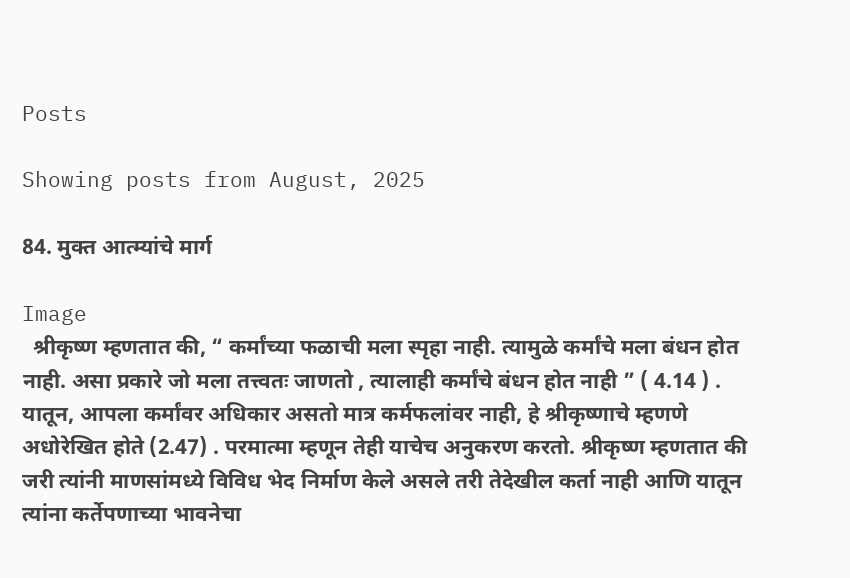Posts

Showing posts from August, 2025

84. मुक्त आत्म्यांचे मार्ग

Image
  श्रीकृष्ण म्हणतात की, “ कर्मांच्या फळाची मला स्पृहा नाही. त्यामुळे कर्मांचे मला बंधन होत नाही. असा प्रकारे जो मला तत्त्वतः जाणतो , त्यालाही कर्मांचे बंधन होत नाही ” ( 4.14 ) . यातून, आपला कर्मांवर अधिकार असतो मात्र कर्मफलांवर नाही, हे श्रीकृष्णाचे म्हणणे अधोरेखित होते (2.47) . परमात्मा म्हणून तेही याचेच अनुकरण करतो. श्रीकृष्ण म्हणतात की जरी त्यांनी माणसांमध्ये विविध भेद निर्माण केले असले तरी तेदेखील कर्ता नाही आणि यातून त्यांना कर्तेपणाच्या भावनेचा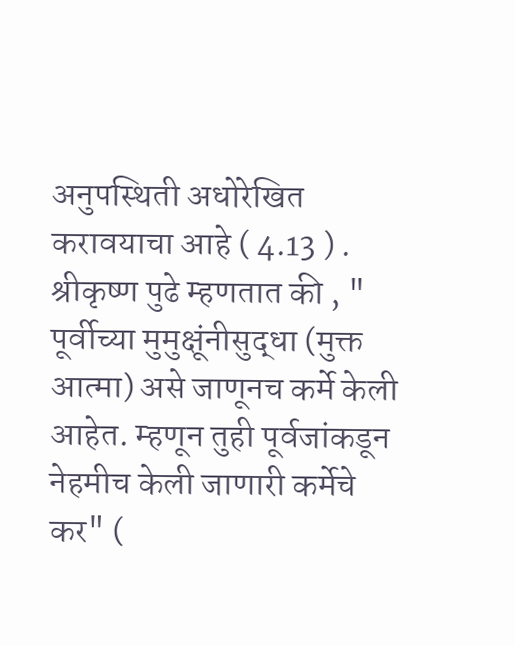अनुपस्थिती अधोरेखित करावयाचा आहे ( 4.13 ) . श्रीकृष्ण पुढे म्हणतात की , " पूर्वीच्या मुमुक्षूंनीसुद्धा (मुक्त आत्मा) असे जाणूनच कर्मे केली आहेत. म्हणून तुही पूर्वजांकडून नेहमीच केली जाणारी कर्मेचे कर" (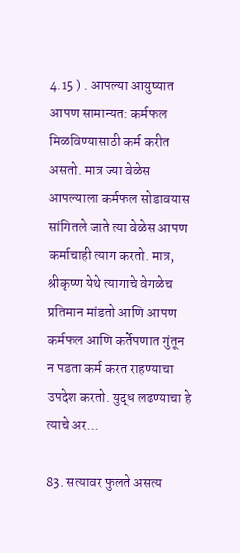4.15 ) . आपल्या आयुष्यात आपण सामान्यत: कर्मफल मिळविण्यासाठी कर्म करीत असतो. मात्र ज्या वेळेस आपल्याला कर्मफल सोडावयास सांगितले जाते त्या वेळेस आपण कर्माचाही त्याग करतो. मात्र, श्रीकृष्ण येथे त्यागाचे वेगळेच प्रतिमान मांडतो आणि आपण कर्मफल आणि कर्तेपणात गुंतून न पडता कर्म करत राहण्याचा उपदेश करतो. युद्ध लढण्याचा हे त्याचे अर...

83. सत्यावर फुलते असत्य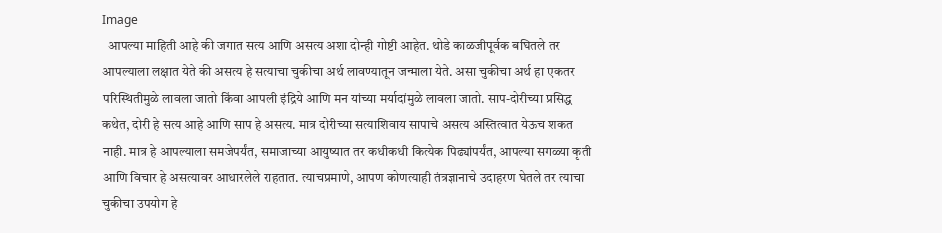Image
  आपल्या माहिती आहे की जगात सत्य आणि असत्य अशा दोन्ही गोष्टी आहेत. थोडे काळजीपूर्वक बघितले तर आपल्याला लक्षात येते की असत्य हे सत्याचा चुकीचा अर्थ लावण्यातून जन्माला येते. असा चुकीचा अर्थ हा एकतर परिस्थितीमुळे लावला जातो किंवा आपली इंद्रिये आणि मन यांच्या मर्यादांमुळे लावला जातो. साप-दोरीच्या प्रसिद्ध कथेत, दोरी हे सत्य आहे आणि साप हे असत्य. मात्र दोरीच्या सत्याशिवाय सापाचे असत्य अस्तित्वात येऊच शकत नाही. मात्र हे आपल्याला समजेपर्यंत, समाजाच्या आयुष्यात तर कधीकधी कित्येक पिढ्यांपर्यंत, आपल्या सगळ्या कृती आणि विचार हे असत्यावर आधारलेले राहतात. त्याचप्रमाणे, आपण कोणत्याही तंत्रज्ञानाचे उदाहरण घेतले तर त्याचा चुकीचा उपयोग हे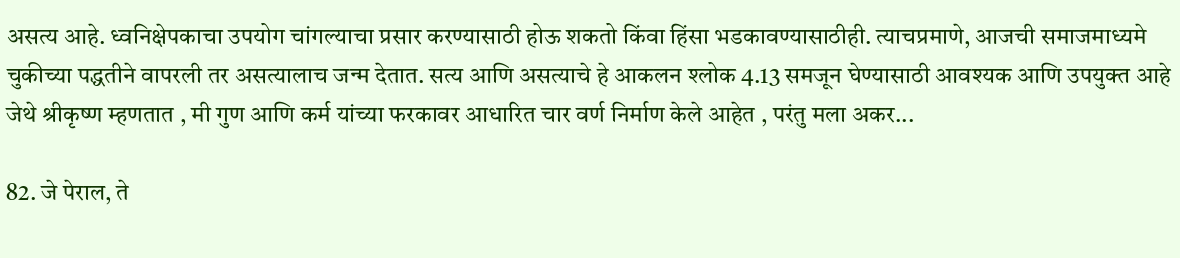असत्य आहे. ध्वनिक्षेपकाचा उपयोग चांगल्याचा प्रसार करण्यासाठी होऊ शकतो किंवा हिंसा भडकावण्यासाठीही. त्याचप्रमाणे, आजची समाजमाध्यमे चुकीच्या पद्धतीने वापरली तर असत्यालाच जन्म देतात. सत्य आणि असत्याचे हे आकलन श्लोक 4.13 समजून घेण्यासाठी आवश्यक आणि उपयुक्त आहे जेथे श्रीकृष्ण म्हणतात , मी गुण आणि कर्म यांच्या फरकावर आधारित चार वर्ण निर्माण केले आहेत , परंतु मला अकर...

82. जे पेराल, ते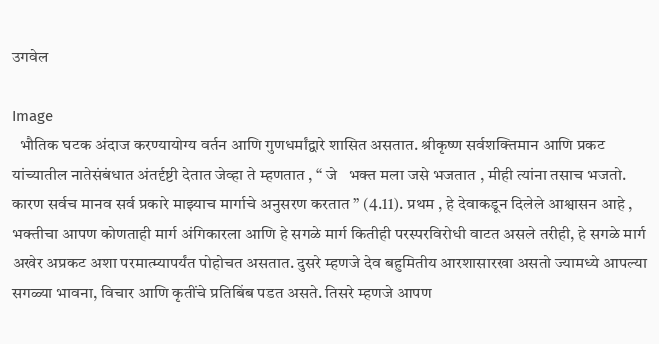उगवेल

Image
  भौतिक घटक अंदाज करण्यायोग्य वर्तन आणि गुणधर्मांद्वारे शासित असतात. श्रीकृष्ण सर्वशक्तिमान आणि प्रकट यांच्यातील नातेसंबंधात अंतर्दृष्टी देतात जेव्हा ते म्हणतात , “ जे   भक्त मला जसे भजतात , मीही त्यांना तसाच भजतो. कारण सर्वच मानव सर्व प्रकारे माझ्याच मार्गाचे अनुसरण करतात ” (4.11). प्रथम , हे देवाकडून दिलेले आश्वासन आहे , भक्तीचा आपण कोणताही मार्ग अंगिकारला आणि हे सगळे मार्ग कितीही परस्परविरोधी वाटत असले तरीही, हे सगळे मार्ग अखेर अप्रकट अशा परमात्म्यापर्यंत पोहोचत असतात. दुसरे म्हणजे देव बहुमितीय आरशासारखा असतो ज्यामध्ये आपल्या सगळ्या भावना, विचार आणि कृतींचे प्रतिबिंब पडत असते. तिसरे म्हणजे आपण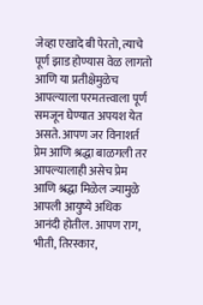जेव्हा एखादे बी पेरतो, त्याचे पूर्ण झाड होण्यास वेळ लागतो आणि या प्रतीक्षेमुळेच आपल्याला परमतत्त्वाला पूर्ण समजून घेण्यात अपयश येत असते. आपण जर विनाशर्त प्रेम आणि श्रद्धा बाळगली तर आपल्यालाही असेच प्रेम आणि श्रद्धा मिळेल ज्यामुळे आपली आयुष्ये अधिक आनंदी होतील. आपण राग, भीती, तिरस्कार,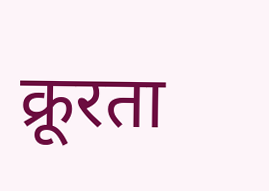क्रूरता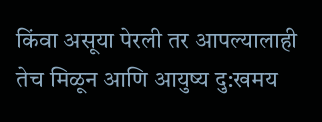किंवा असूया पेरली तर आपल्यालाही तेच मिळून आणि आयुष्य दु:खमय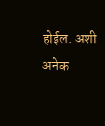होईल. अशी अनेक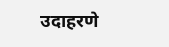उदाहरणे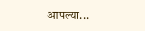आपल्या...